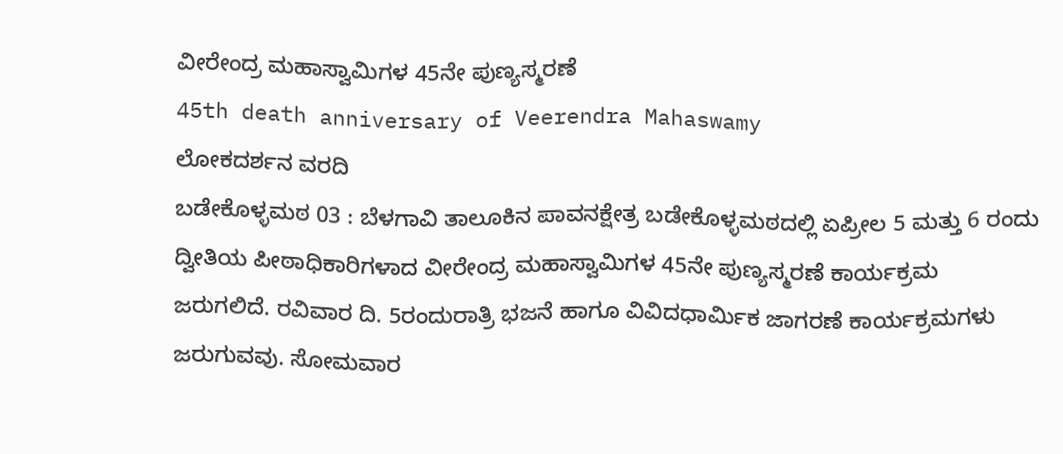ವೀರೇಂದ್ರ ಮಹಾಸ್ವಾಮಿಗಳ 45ನೇ ಪುಣ್ಯಸ್ಮರಣೆ
45th death anniversary of Veerendra Mahaswamy
ಲೋಕದರ್ಶನ ವರದಿ
ಬಡೇಕೊಳ್ಳಮಠ 03 : ಬೆಳಗಾವಿ ತಾಲೂಕಿನ ಪಾವನಕ್ಷೇತ್ರ ಬಡೇಕೊಳ್ಳಮಠದಲ್ಲಿ ಏಪ್ರೀಲ 5 ಮತ್ತು 6 ರಂದು ದ್ವೀತಿಯ ಪೀಠಾಧಿಕಾರಿಗಳಾದ ವೀರೇಂದ್ರ ಮಹಾಸ್ವಾಮಿಗಳ 45ನೇ ಪುಣ್ಯಸ್ಮರಣೆ ಕಾರ್ಯಕ್ರಮ ಜರುಗಲಿದೆ. ರವಿವಾರ ದಿ. 5ರಂದುರಾತ್ರಿ ಭಜನೆ ಹಾಗೂ ವಿವಿದಧಾರ್ಮಿಕ ಜಾಗರಣೆ ಕಾರ್ಯಕ್ರಮಗಳು ಜರುಗುವವು. ಸೋಮವಾರ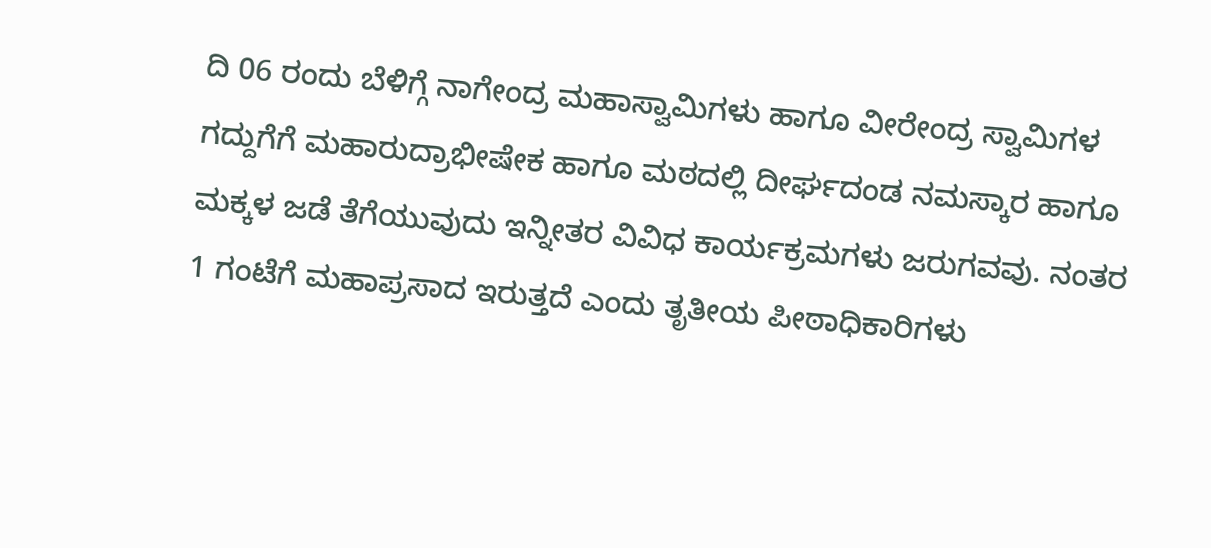ದಿ 06 ರಂದು ಬೆಳಿಗ್ಗೆ ನಾಗೇಂದ್ರ ಮಹಾಸ್ವಾಮಿಗಳು ಹಾಗೂ ವೀರೇಂದ್ರ ಸ್ವಾಮಿಗಳ ಗದ್ದುಗೆಗೆ ಮಹಾರುದ್ರಾಭೀಷೇಕ ಹಾಗೂ ಮಠದಲ್ಲಿ ದೀರ್ಘದಂಡ ನಮಸ್ಕಾರ ಹಾಗೂ ಮಕ್ಕಳ ಜಡೆ ತೆಗೆಯುವುದು ಇನ್ನೀತರ ವಿವಿಧ ಕಾರ್ಯಕ್ರಮಗಳು ಜರುಗವವು. ನಂತರ 1 ಗಂಟೆಗೆ ಮಹಾಪ್ರಸಾದ ಇರುತ್ತದೆ ಎಂದು ತೃತೀಯ ಪೀಠಾಧಿಕಾರಿಗಳು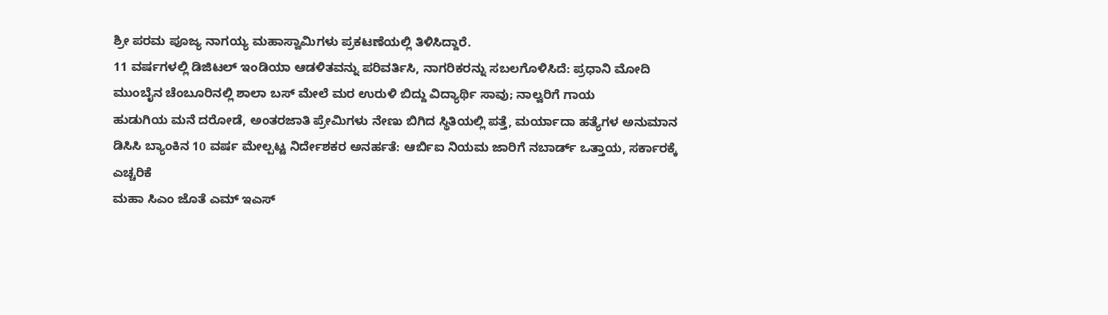ಶ್ರೀ ಪರಮ ಪೂಜ್ಯ ನಾಗಯ್ಯ ಮಹಾಸ್ವಾಮಿಗಳು ಪ್ರಕಟಣೆಯಲ್ಲಿ ತಿಳಿಸಿದ್ದಾರೆ.
11 ವರ್ಷಗಳಲ್ಲಿ ಡಿಜಿಟಲ್ ಇಂಡಿಯಾ ಆಡಳಿತವನ್ನು ಪರಿವರ್ತಿಸಿ, ನಾಗರಿಕರನ್ನು ಸಬಲಗೊಳಿಸಿದೆ: ಪ್ರಧಾನಿ ಮೋದಿ
ಮುಂಬೈನ ಚೆಂಬೂರಿನಲ್ಲಿ ಶಾಲಾ ಬಸ್ ಮೇಲೆ ಮರ ಉರುಳಿ ಬಿದ್ದು ವಿದ್ಯಾರ್ಥಿ ಸಾವು; ನಾಲ್ವರಿಗೆ ಗಾಯ
ಹುಡುಗಿಯ ಮನೆ ದರೋಡೆ, ಅಂತರಜಾತಿ ಪ್ರೇಮಿಗಳು ನೇಣು ಬಿಗಿದ ಸ್ಥಿತಿಯಲ್ಲಿ ಪತ್ತೆ, ಮರ್ಯಾದಾ ಹತ್ಯೆಗಳ ಅನುಮಾನ
ಡಿಸಿಸಿ ಬ್ಯಾಂಕಿನ 10 ವರ್ಷ ಮೇಲ್ಪಟ್ಟ ನಿರ್ದೇಶಕರ ಅನರ್ಹತೆ: ಆರ್ಬಿಐ ನಿಯಮ ಜಾರಿಗೆ ನಬಾರ್ಡ್ ಒತ್ತಾಯ, ಸರ್ಕಾರಕ್ಕೆ ಎಚ್ಚರಿಕೆ
ಮಹಾ ಸಿಎಂ ಜೊತೆ ಎಮ್ ಇಎಸ್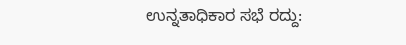ಉನ್ನತಾಧಿಕಾರ ಸಭೆ ರದ್ದು: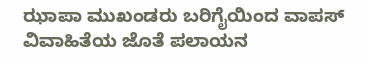ಝಾಪಾ ಮುಖಂಡರು ಬರಿಗೈಯಿಂದ ವಾಪಸ್
ವಿವಾಹಿತೆಯ ಜೊತೆ ಪಲಾಯನ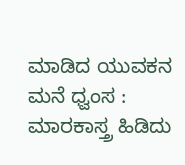ಮಾಡಿದ ಯುವಕನ ಮನೆ ಧ್ವಂಸ : ಮಾರಕಾಸ್ತ್ರ ಹಿಡಿದು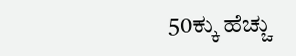50ಕ್ಕು ಹೆಚ್ಚು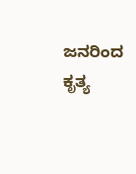ಜನರಿಂದ ಕೃತ್ಯ